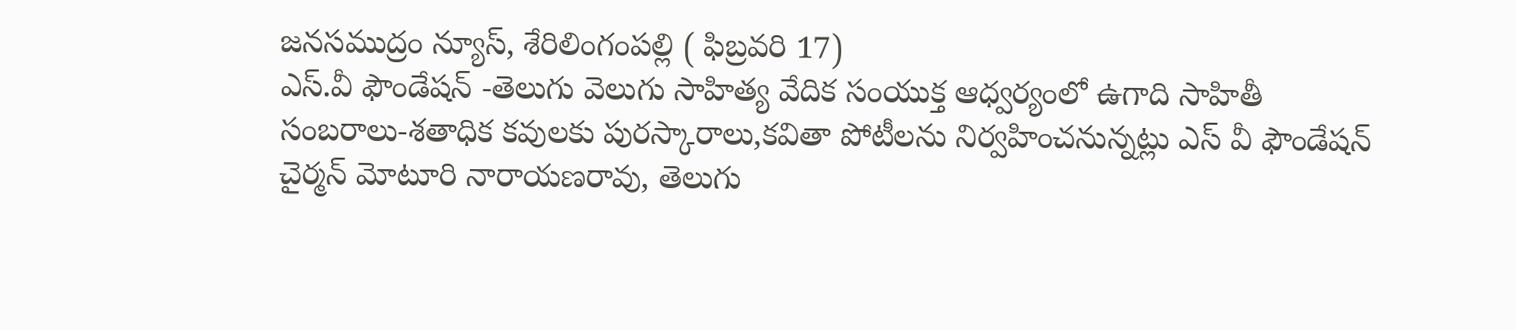జనసముద్రం న్యూస్, శేరిలింగంపల్లి ( ఫిబ్రవరి 17)
ఎస్.వీ ఫౌండేషన్ -తెలుగు వెలుగు సాహిత్య వేదిక సంయుక్త ఆధ్వర్యంలో ఉగాది సాహితీ సంబరాలు-శతాధిక కవులకు పురస్కారాలు,కవితా పోటీలను నిర్వహించనున్నట్లు ఎస్ వీ ఫౌండేషన్ చైర్మన్ మోటూరి నారాయణరావు, తెలుగు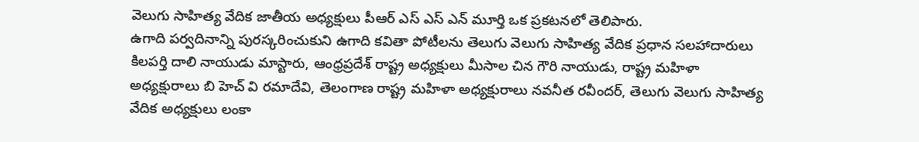వెలుగు సాహిత్య వేదిక జాతీయ అధ్యక్షులు పీఆర్ ఎస్ ఎస్ ఎన్ మూర్తి ఒక ప్రకటనలో తెలిపారు.
ఉగాది పర్వదినాన్ని పురస్కరించుకుని ఉగాది కవితా పోటీలను తెలుగు వెలుగు సాహిత్య వేదిక ప్రధాన సలహాదారులు కిలపర్తి దాలి నాయుడు మాస్టారు, ఆంధ్రప్రదేశ్ రాష్ట్ర అధ్యక్షులు మీసాల చిన గౌరి నాయుడు, రాష్ట్ర మహిళా అధ్యక్షురాలు బి హెచ్ వి రమాదేవి, తెలంగాణ రాష్ట్ర మహిళా అధ్యక్షురాలు నవనీత రవీందర్, తెలుగు వెలుగు సాహిత్య వేదిక అధ్యక్షులు లంకా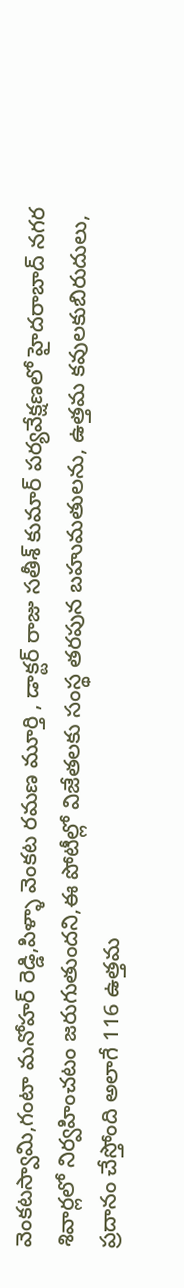వెంకటస్వామి,గంటా మనోహర్ రెడ్డి,పిళ్ళా వెంకట రమణ మూర్తి , డాక్టర్ రాజు సతీశ్ కుమార్ పర్యవేక్షణలో హైదరాబాద్ నగర శివార్లలో నిర్వహించటం జరుగుతుందని,ఈ పోటీల్లో విజేతలకు సంస్థ తరపున బహుమతులను, ఉత్తమ కవులకుబిరుదులు, ప్రదానం చేస్తోంది అలాగే 116 ఉత్తమ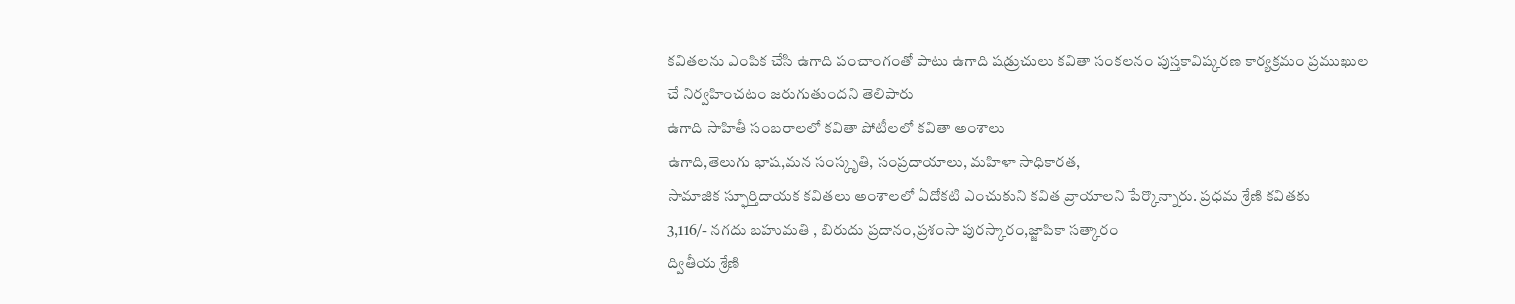కవితలను ఎంపిక చేసి ఉగాది పంచాంగంతో పాటు ఉగాది షడ్రుచులు కవితా సంకలనం పుస్తకావిష్కరణ కార్యక్రమం ప్రముఖుల చే నిర్వహించటం జరుగుతుందని తెలిపారు
ఉగాది సాహితీ సంబరాలలో కవితా పోటీలలో కవితా అంశాలు
ఉగాది,తెలుగు భాష,మన సంస్కృతి, సంప్రదాయాలు, మహిళా సాధికారత,
సామాజిక స్ఫూర్తిదాయక కవితలు అంశాలలో ఏదోకటి ఎంచుకుని కవిత వ్రాయాలని పేర్కొన్నారు. ప్రధమ శ్రేణి కవితకు
3,116/- నగదు బహుమతి , బిరుదు ప్రదానం,ప్రశంసా పురస్కారం,జ్జాపికా సత్కారం
ద్వితీయ శ్రేణి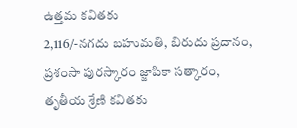ఉత్తమ కవితకు
2,116/-నగదు బహుమతి, బిరుదు ప్రదానం, ప్రశంసా పురస్కారం జ్జాపికా సత్కారం,
తృతీయ శ్రేణి కవితకు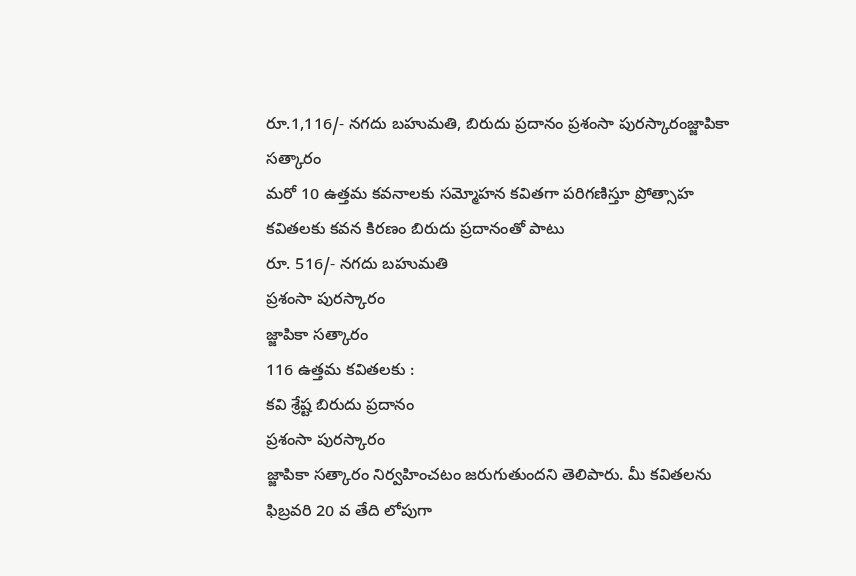రూ.1,116/- నగదు బహుమతి, బిరుదు ప్రదానం ప్రశంసా పురస్కారంజ్జాపికా సత్కారం
మరో 10 ఉత్తమ కవనాలకు సమ్మోహన కవితగా పరిగణిస్తూ ప్రోత్సాహ కవితలకు కవన కిరణం బిరుదు ప్రదానంతో పాటు
రూ. 516/- నగదు బహుమతి
ప్రశంసా పురస్కారం
జ్జాపికా సత్కారం
116 ఉత్తమ కవితలకు :
కవి శ్రేష్ట బిరుదు ప్రదానం
ప్రశంసా పురస్కారం
జ్జాపికా సత్కారం నిర్వహించటం జరుగుతుందని తెలిపారు. మీ కవితలను ఫిబ్రవరి 20 వ తేది లోపుగా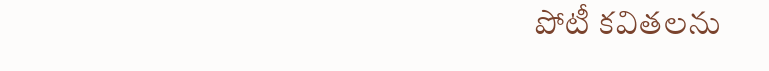పోటీ కవితలను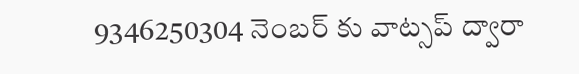9346250304 నెంబర్ కు వాట్సప్ ద్వారా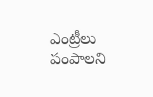ఎంట్రీలు పంపాలని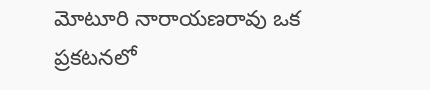మోటూరి నారాయణరావు ఒక ప్రకటనలో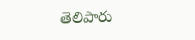తెలిపారు